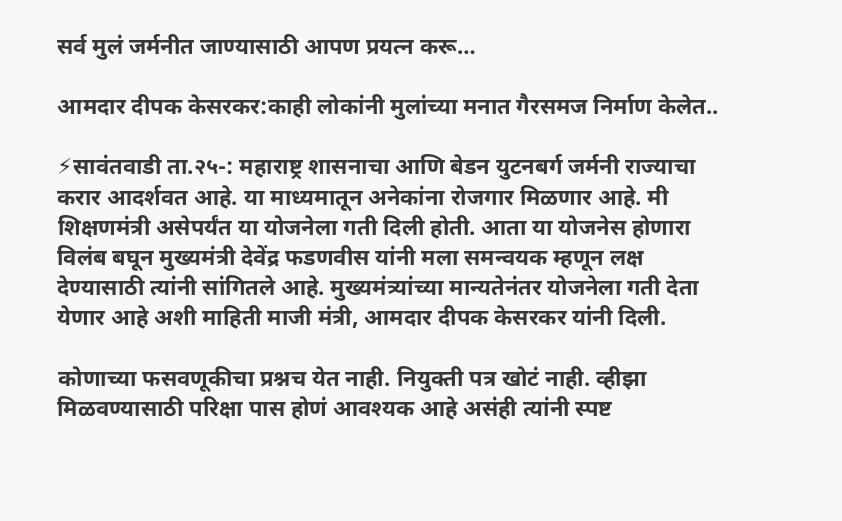सर्व मुलं जर्मनीत जाण्यासाठी आपण प्रयत्न करू…

आमदार दीपक केसरकर:काही लोकांनी मुलांच्या मनात गैरसमज निर्माण केलेत..

⚡सावंतवाडी ता.२५-: महाराष्ट्र शासनाचा आणि बेडन युटनबर्ग जर्मनी राज्याचा करार आदर्शवत आहे. या माध्यमातून अनेकांना रोजगार मिळणार आहे‌. मी शिक्षणमंत्री असेपर्यंत या योजनेला गती दिली होती‌. आता या योजनेस होणारा विलंब बघून मुख्यमंत्री देवेंद्र फडणवीस यांनी मला समन्वयक म्हणून लक्ष देण्यासाठी त्यांनी सांगितले आहे. मुख्यमंत्र्यांच्या मान्यतेनंतर योजनेला गती देता येणार आहे‌ अशी माहिती माजी मंत्री, आमदार दीपक केसरकर यांनी दिली.

कोणाच्या फसवणूकीचा प्रश्नच येत नाही. नियुक्ती पत्र खोटं नाही. व्हीझा मिळवण्यासाठी परिक्षा पास होणं आवश्यक आहे असंही त्यांनी स्पष्ट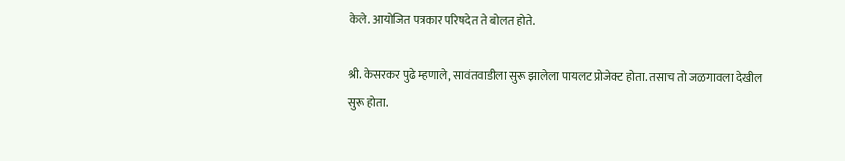केले. आयोजित पत्रकार परिषदेत ते बोलत होते.

श्री. केसरकर पुढे म्हणाले, सावंतवाडीला सुरू झालेला पायलट प्रोजेक्ट होता. तसाच तो जळगावला देखील सुरू होता.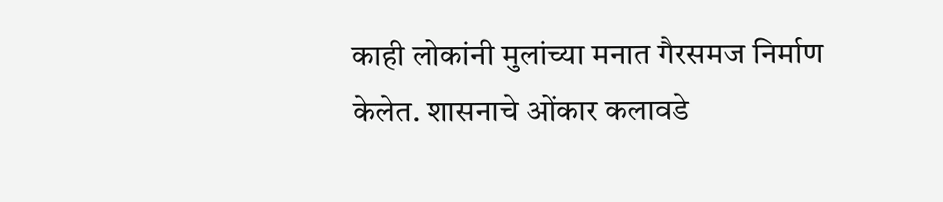काही लोकांनी मुलांच्या मनात गैरसमज निर्माण केलेत. शासनाचे ओंकार कलावडे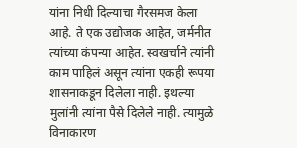यांना निधी दिल्याचा गैरसमज केला आहे. ते एक उद्योजक आहेत, जर्मनीत त्यांच्या कंपन्या आहेत. स्वखर्चाने त्यांनी काम पाहिलं असून त्यांना एकही रूपया शासनाकडून दिलेला नाही. इथल्या मुलांनी त्यांना पैसे दिलेले नाही. त्यामुळे विनाकारण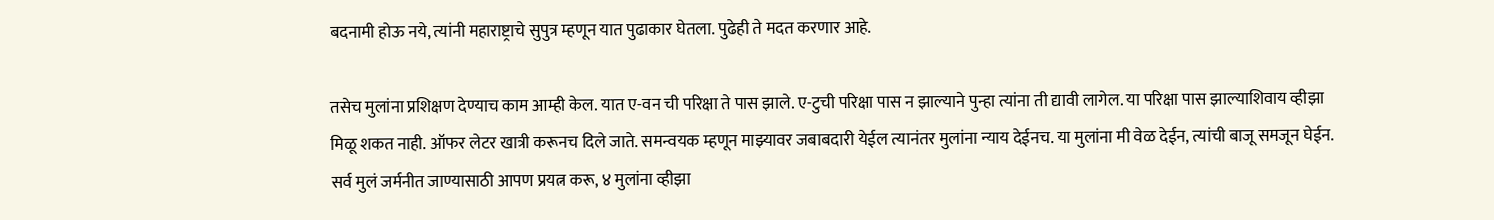बदनामी होऊ नये, त्यांनी महाराष्ट्राचे सुपुत्र म्हणून यात पुढाकार घेतला. पुढेही ते मदत करणार आहे.

तसेच मुलांना प्रशिक्षण देण्याच काम आम्ही केल. यात ए-वन ची परिक्षा ते पास झाले. ए-टुची परिक्षा पास न झाल्याने पुन्हा त्यांना ती द्यावी लागेल. या परिक्षा पास झाल्याशिवाय व्हीझा मिळू शकत नाही. ऑफर लेटर खात्री करूनच दिले जाते. समन्वयक म्हणून माझ्यावर जबाबदारी येईल त्यानंतर मुलांना न्याय देईनच. या मुलांना मी वेळ देईन, त्यांची बाजू समजून घेईन. सर्व मुलं जर्मनीत जाण्यासाठी आपण प्रयत्न करू, ४ मुलांना व्हीझा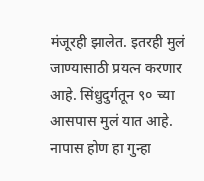मंजूरही झालेत. इतरही मुलं जाण्यासाठी प्रयत्न करणार आहे. सिंधुदुर्गतून ९० च्या आसपास मुलं यात आहे. नापास होण हा गुन्हा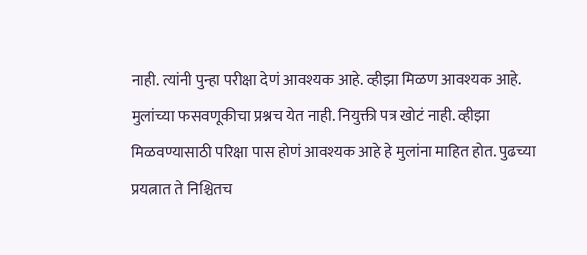नाही. त्यांनी पुन्हा परीक्षा देणं आवश्यक आहे. व्हीझा मिळण आवश्यक आहे. मुलांच्या फसवणूकीचा प्रश्नच येत नाही. नियुक्ती पत्र खोटं नाही. व्हीझा मिळवण्यासाठी परिक्षा पास होणं आवश्यक आहे हे मुलांना माहित होत. पुढच्या प्रयत्नात ते निश्चितच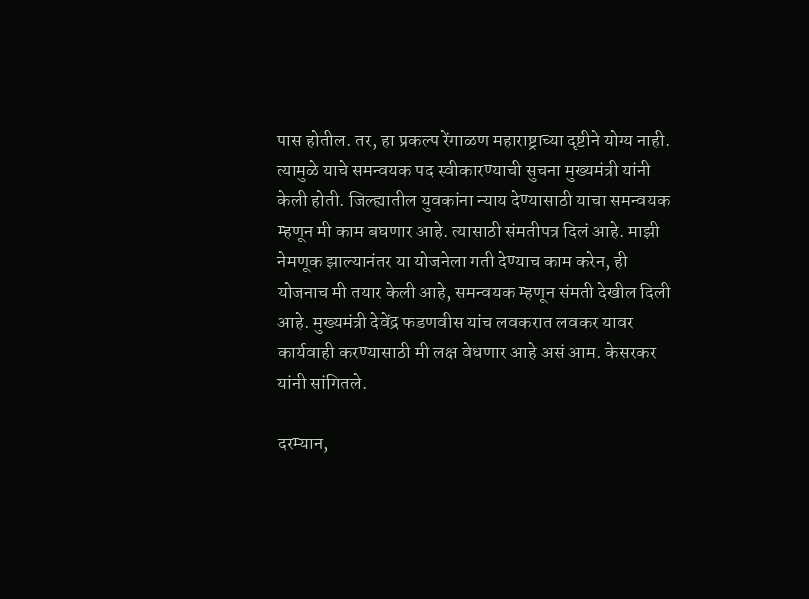पास होतील. तर, हा प्रकल्प रेंगाळण महाराष्ट्राच्या दृष्टीने योग्य नाही. त्यामुळे याचे समन्वयक पद स्वीकारण्याची सुचना मुख्यमंत्री यांनी केली होती. जिल्ह्यातील युवकांना न्याय देण्यासाठी याचा समन्वयक म्हणून मी काम बघणार आहे. त्यासाठी संमतीपत्र दिलं आहे. माझी नेमणूक झाल्यानंतर या योजनेला गती देण्याच काम करेन, ही योजनाच मी तयार केली आहे, समन्वयक म्हणून संमती देखील दिली आहे. मुख्यमंत्री देवेंद्र फडणवीस यांच लवकरात लवकर यावर कार्यवाही करण्यासाठी मी लक्ष वेधणार आहे असं आम. केसरकर यांनी सांगितले.

दरम्यान,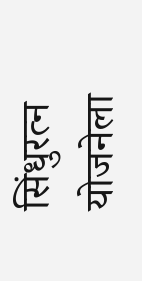सिंधुरत्न योजनेला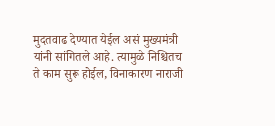मुदतवाढ देण्यात येईल असं मुख्यमंत्री यांनी सांगितले आहे‌. त्यामुळे निश्चितच ते काम सुरू होईल, विनाकारण नाराजी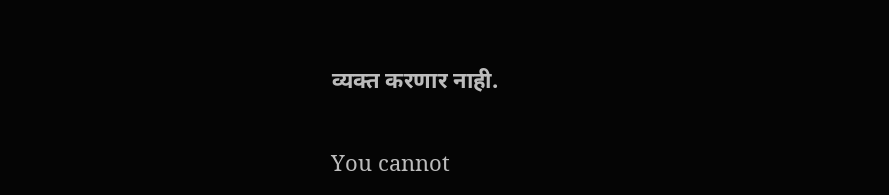व्यक्त करणार नाही.

You cannot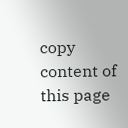copy content of this page